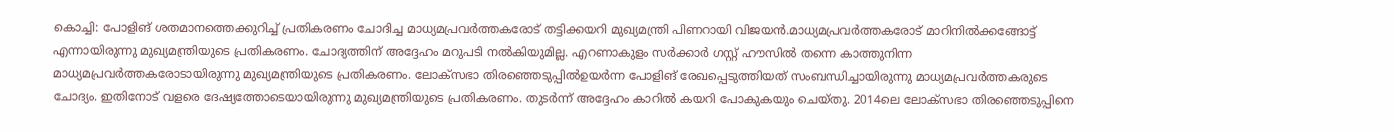കൊച്ചി: പോളിങ് ശതമാനത്തെക്കുറിച്ച് പ്രതികരണം ചോദിച്ച മാധ്യമപ്രവർത്തകരോട് തട്ടിക്കയറി മുഖ്യമന്ത്രി പിണറായി വിജയൻ.മാധ്യമപ്രവർത്തകരോട് മാറിനിൽക്കങ്ങോട്ട് എന്നായിരുന്നു മുഖ്യമന്ത്രിയുടെ പ്രതികരണം. ചോദ്യത്തിന് അദ്ദേഹം മറുപടി നൽകിയുമില്ല. എറണാകുളം സർക്കാർ ഗസ്റ്റ് ഹൗസിൽ തന്നെ കാത്തുനിന്ന മാധ്യമപ്രവർത്തകരോടായിരുന്നു മുഖ്യമന്ത്രിയുടെ പ്രതികരണം. ലോക്സഭാ തിരഞ്ഞെടുപ്പിൽഉയർന്ന പോളിങ് രേഖപ്പെടുത്തിയത് സംബന്ധിച്ചായിരുന്നു മാധ്യമപ്രവർത്തകരുടെ ചോദ്യം. ഇതിനോട് വളരെ ദേഷ്യത്തോടെയായിരുന്നു മുഖ്യമന്ത്രിയുടെ പ്രതികരണം. തുടർന്ന് അദ്ദേഹം കാറിൽ കയറി പോകുകയും ചെയ്തു. 2014ലെ ലോക്സഭാ തിരഞ്ഞെടുപ്പിനെ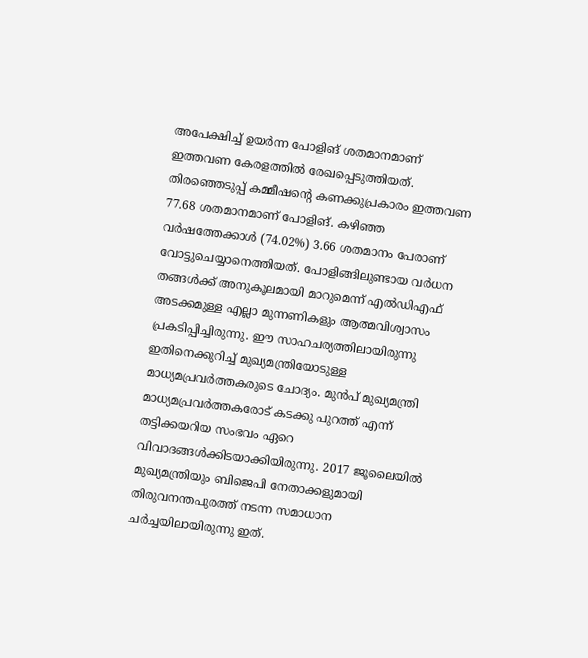അപേക്ഷിച്ച് ഉയർന്ന പോളിങ് ശതമാനമാണ് ഇത്തവണ കേരളത്തിൽ രേഖപ്പെടുത്തിയത്. തിരഞ്ഞെടുപ്പ് കമ്മീഷന്റെ കണക്കുപ്രകാരം ഇത്തവണ 77.68 ശതമാനമാണ് പോളിങ്. കഴിഞ്ഞ വർഷത്തേക്കാൾ (74.02%) 3.66 ശതമാനം പേരാണ് വോട്ടുചെയ്യാനെത്തിയത്. പോളിങ്ങിലുണ്ടായ വർധന തങ്ങൾക്ക് അനുകൂലമായി മാറുമെന്ന് എൽഡിഎഫ് അടക്കമുള്ള എല്ലാ മുന്നണികളും ആത്മവിശ്വാസം പ്രകടിപ്പിച്ചിരുന്നു. ഈ സാഹചര്യത്തിലായിരുന്നു ഇതിനെക്കുറിച്ച് മുഖ്യമന്ത്രിയോടുള്ള മാധ്യമപ്രവർത്തകരുടെ ചോദ്യം. മുൻപ് മുഖ്യമന്ത്രി മാധ്യമപ്രവർത്തകരോട് കടക്കു പുറത്ത് എന്ന് തട്ടിക്കയറിയ സംഭവം ഏറെ വിവാദങ്ങൾക്കിടയാക്കിയിരുന്നു. 2017 ജൂലൈയിൽ മുഖ്യമന്ത്രിയും ബിജെപി നേതാക്കളുമായി തിരുവനന്തപുരത്ത് നടന്ന സമാധാന ചർച്ചയിലായിരുന്നു ഇത്.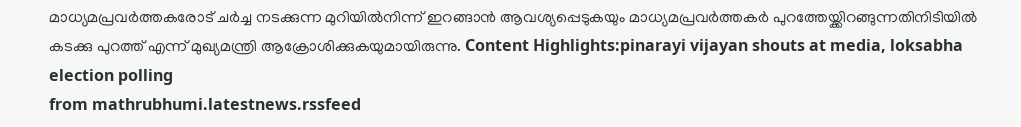മാധ്യമപ്രവർത്തകരോട് ചർച്ച നടക്കുന്ന മുറിയിൽനിന്ന് ഇറങ്ങാൻ ആവശ്യപ്പെടുകയും മാധ്യമപ്രവർത്തകർ പുറത്തേയ്ക്കിറങ്ങുന്നതിനിടിയിൽ കടക്കു പുറത്ത് എന്ന് മുഖ്യമന്ത്രി ആക്രോശിക്കുകയുമായിരുന്നു. Content Highlights:pinarayi vijayan shouts at media, loksabha election polling
from mathrubhumi.latestnews.rssfeed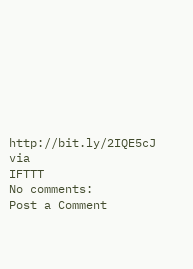http://bit.ly/2IQE5cJ
via
IFTTT
No comments:
Post a Comment